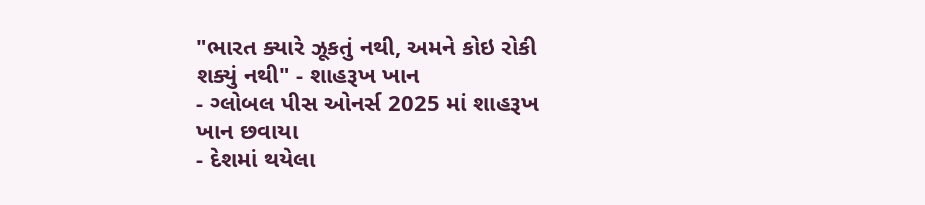"ભારત ક્યારે ઝૂકતું નથી, અમને કોઇ રોકી શક્યું નથી" - શાહરૂખ ખાન
- ગ્લોબલ પીસ ઓનર્સ 2025 માં શાહરૂખ ખાન છવાયા
- દેશમાં થયેલા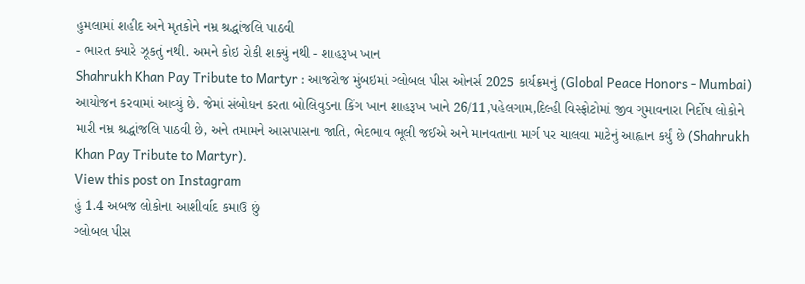હુમલામાં શહીદ અને મૃતકોને નમ્ર શ્રદ્ધાંજલિ પાઠવી
- ભારત ક્યારે ઝૂકતું નથી. અમને કોઇ રોકી શક્યું નથી - શાહરૂખ ખાન
Shahrukh Khan Pay Tribute to Martyr : આજરોજ મુંબઇમાં ગ્લોબલ પીસ ઓનર્સ 2025 કાર્યક્રમનું (Global Peace Honors - Mumbai) આયોજન કરવામાં આવ્યું છે. જેમાં સંબોધન કરતા બોલિવુડના કિંગ ખાન શાહરૂખ ખાને 26/11,પહેલગામ,દિલ્હી વિસ્ફોટોમાં જીવ ગુમાવનારા નિર્દોષ લોકોને મારી નમ્ર શ્રદ્ધાંજલિ પાઠવી છે, અને તમામને આસપાસના જાતિ, ભેદભાવ ભૂલી જઈએ અને માનવતાના માર્ગ પર ચાલવા માટેનું આહ્વાન કર્યું છે (Shahrukh Khan Pay Tribute to Martyr).
View this post on Instagram
હું 1.4 અબજ લોકોના આશીર્વાદ કમાઉ છું
ગ્લોબલ પીસ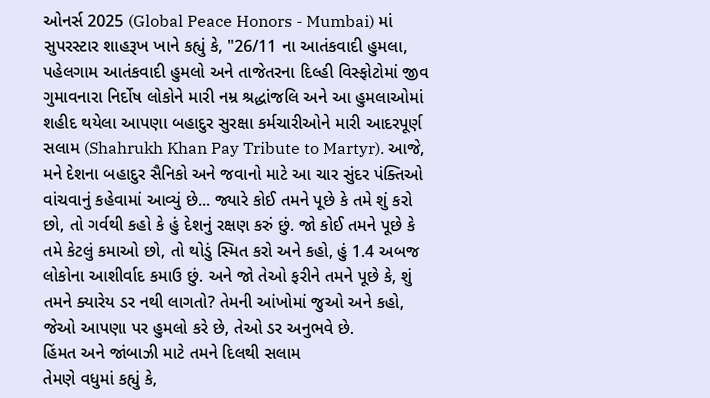ઓનર્સ 2025 (Global Peace Honors - Mumbai) માં સુપરસ્ટાર શાહરૂખ ખાને કહ્યું કે, "26/11 ના આતંકવાદી હુમલા, પહેલગામ આતંકવાદી હુમલો અને તાજેતરના દિલ્હી વિસ્ફોટોમાં જીવ ગુમાવનારા નિર્દોષ લોકોને મારી નમ્ર શ્રદ્ધાંજલિ અને આ હુમલાઓમાં શહીદ થયેલા આપણા બહાદુર સુરક્ષા કર્મચારીઓને મારી આદરપૂર્ણ સલામ (Shahrukh Khan Pay Tribute to Martyr). આજે, મને દેશના બહાદુર સૈનિકો અને જવાનો માટે આ ચાર સુંદર પંક્તિઓ વાંચવાનું કહેવામાં આવ્યું છે... જ્યારે કોઈ તમને પૂછે કે તમે શું કરો છો, તો ગર્વથી કહો કે હું દેશનું રક્ષણ કરું છું. જો કોઈ તમને પૂછે કે તમે કેટલું કમાઓ છો, તો થોડું સ્મિત કરો અને કહો, હું 1.4 અબજ લોકોના આશીર્વાદ કમાઉ છું. અને જો તેઓ ફરીને તમને પૂછે કે, શું તમને ક્યારેય ડર નથી લાગતો? તેમની આંખોમાં જુઓ અને કહો, જેઓ આપણા પર હુમલો કરે છે, તેઓ ડર અનુભવે છે.
હિંમત અને જાંબાઝી માટે તમને દિલથી સલામ
તેમણે વધુમાં કહ્યું કે,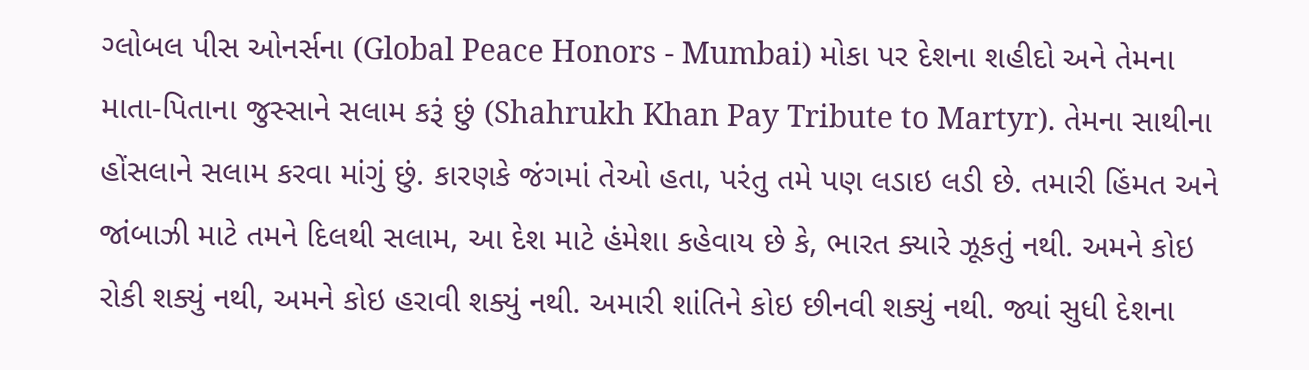ગ્લોબલ પીસ ઓનર્સના (Global Peace Honors - Mumbai) મોકા પર દેશના શહીદો અને તેમના માતા-પિતાના જુસ્સાને સલામ કરૂં છું (Shahrukh Khan Pay Tribute to Martyr). તેમના સાથીના હોંસલાને સલામ કરવા માંગું છું. કારણકે જંગમાં તેઓ હતા, પરંતુ તમે પણ લડાઇ લડી છે. તમારી હિંમત અને જાંબાઝી માટે તમને દિલથી સલામ, આ દેશ માટે હંમેશા કહેવાય છે કે, ભારત ક્યારે ઝૂકતું નથી. અમને કોઇ રોકી શક્યું નથી, અમને કોઇ હરાવી શક્યું નથી. અમારી શાંતિને કોઇ છીનવી શક્યું નથી. જ્યાં સુધી દેશના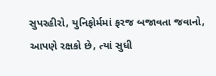સુપરહીરો, યુનિફોર્મમાં ફરજ બજાવતા જવાનો, આપણે રક્ષકો છે, ત્યાં સુધી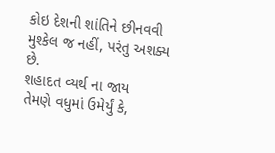કોઇ દેશની શાંતિને છીનવવી મુશ્કેલ જ નહીં, પરંતુ અશક્ય છે.
શહાદત વ્યર્થ ના જાય
તેમણે વધુમાં ઉમેર્યું કે,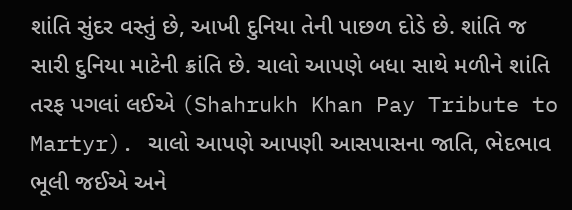શાંતિ સુંદર વસ્તું છે, આખી દુનિયા તેની પાછળ દોડે છે. શાંતિ જ સારી દુનિયા માટેની ક્રાંતિ છે. ચાલો આપણે બધા સાથે મળીને શાંતિ તરફ પગલાં લઈએ (Shahrukh Khan Pay Tribute to Martyr). ચાલો આપણે આપણી આસપાસના જાતિ, ભેદભાવ ભૂલી જઈએ અને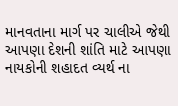માનવતાના માર્ગ પર ચાલીએ જેથી આપણા દેશની શાંતિ માટે આપણા નાયકોની શહાદત વ્યર્થ ના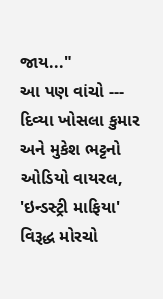જાય..."
આ પણ વાંચો --- દિવ્યા ખોસલા કુમાર અને મુકેશ ભટ્ટનો ઓડિયો વાયરલ, 'ઇન્ડસ્ટ્રી માફિયા' વિરૂદ્ધ મોરચો